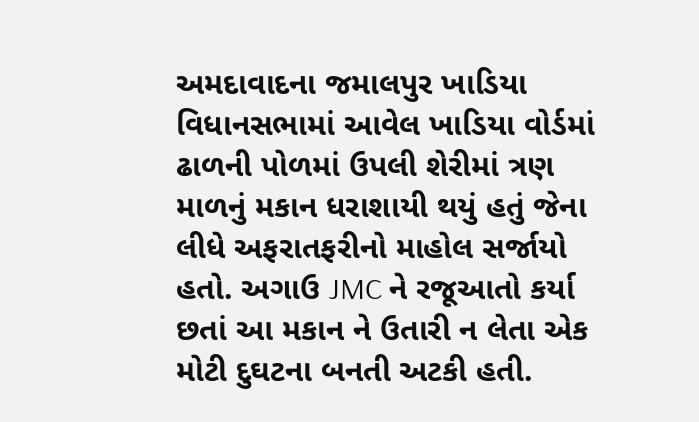અમદાવાદના જમાલપુર ખાડિયા વિધાનસભામાં આવેલ ખાડિયા વોર્ડમાં ઢાળની પોળમાં ઉપલી શેરીમાં ત્રણ માળનું મકાન ધરાશાયી થયું હતું જેના લીધે અફરાતફરીનો માહોલ સર્જાયો હતો. અગાઉ JMC ને રજૂઆતો કર્યા છતાં આ મકાન ને ઉતારી ન લેતા એક મોટી દુઘટના બનતી અટકી હતી.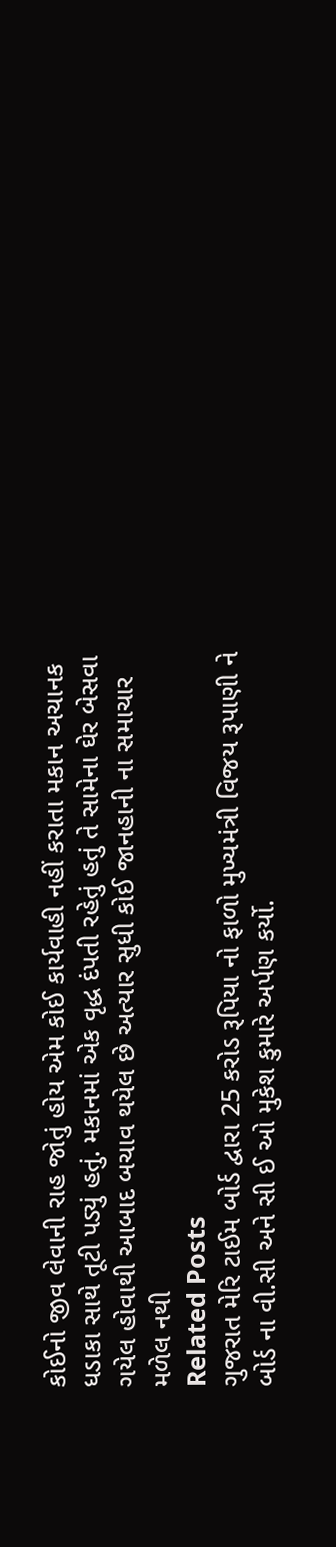કોઈનો જીવ લેવાની રાહ જોતું હોય એમ કોઈ કાર્યવાહી નહીં કરાતા મકાન અચાનક ધડાકા સાથે તૂટી પડ્યું હતું. મકાનમાં એક વૃદ્ધ દંપતી રહેતું હતું તે સામેના ઘેર બેસવા ગયેલ હોવાથી આબાદ બચાવ થયેલ છે અત્યાર સુધી કોઈ જાનહાની ના સમાચાર મળેલ નથી
Related Posts
ગુજરાત મેરિ ટાઈમ બોર્ડ દ્વારા 25 કરોડ રૂપિયા નો ફાળો મુખ્યમંત્રી વિજય રૂપાણી ને બોર્ડ ના વી.સી અને સી ઈ ઓ મુકેશ કુમારે અર્પણ કર્યો.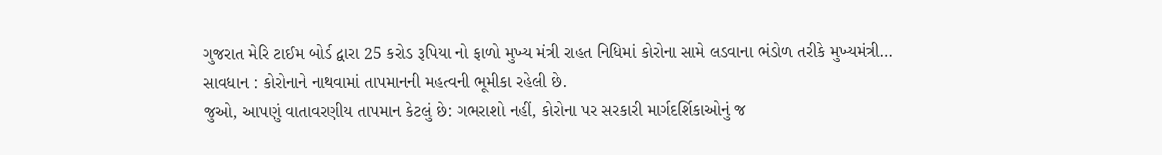ગુજરાત મેરિ ટાઈમ બોર્ડ દ્વારા 25 કરોડ રૂપિયા નો ફાળો મુખ્ય મંત્રી રાહત નિધિમાં કોરોના સામે લડવાના ભંડોળ તરીકે મુખ્યમંત્રી…
સાવધાન : કોરોનાને નાથવામાં તાપમાનની મહત્વની ભૂમીકા રહેલી છે.
જુઓ, આપણું વાતાવરણીય તાપમાન કેટલું છે: ગભરાશો નહીં, કોરોના પર સરકારી માર્ગદર્શિકાઓનું જ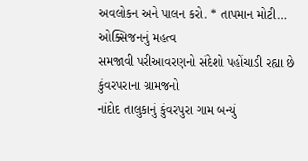અવલોકન અને પાલન કરો. * તાપમાન મોટી…
ઓક્સિજનનું મહત્વ
સમજાવી પરીઆવરણનો સંદેશો પહોંચાડી રહ્યા છે કુંવરપરાના ગ્રામજનો
નાંદોદ તાલુકાનું કુંવરપુરા ગામ બન્યું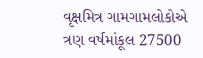વૃક્ષમિત્ર ગામગામલોકોએ ત્રણ વર્ષમાંકૂલ 27500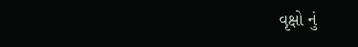વૃક્ષો નું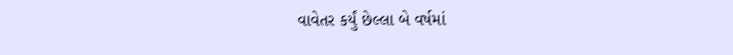વાવેતર કર્યું છેલ્લા બે વર્ષમાં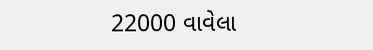22000 વાવેલા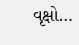વૃક્ષો…